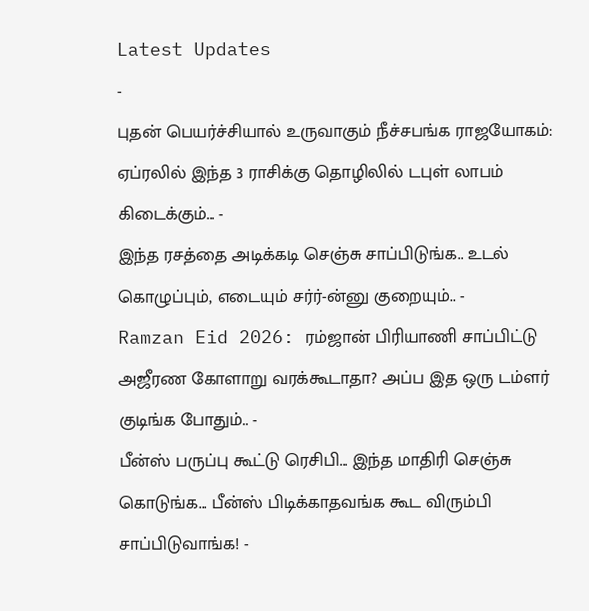Latest Updates
-
புதன் பெயர்ச்சியால் உருவாகும் நீச்சபங்க ராஜயோகம்: ஏப்ரலில் இந்த 3 ராசிக்கு தொழிலில் டபுள் லாபம் கிடைக்கும்... -
இந்த ரசத்தை அடிக்கடி செஞ்சு சாப்பிடுங்க.. உடல் கொழுப்பும், எடையும் சர்ர்-ன்னு குறையும்.. -
Ramzan Eid 2026: ரம்ஜான் பிரியாணி சாப்பிட்டு அஜீரண கோளாறு வரக்கூடாதா? அப்ப இத ஒரு டம்ளர் குடிங்க போதும்.. -
பீன்ஸ் பருப்பு கூட்டு ரெசிபி... இந்த மாதிரி செஞ்சு கொடுங்க... பீன்ஸ் பிடிக்காதவங்க கூட விரும்பி சாப்பிடுவாங்க! -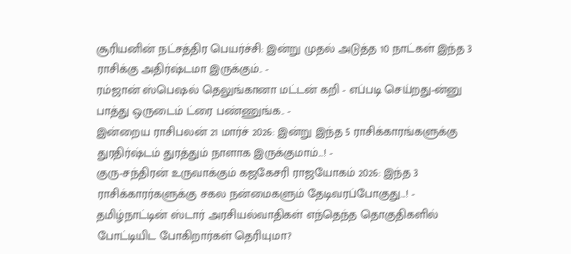சூரியனின் நட்சத்திர பெயர்ச்சி: இன்று முதல் அடுத்த 10 நாட்கள் இந்த 3 ராசிக்கு அதிர்ஷ்டமா இருக்கும்.. -
ரம்ஜான் ஸ்பெஷல் தெலுங்கானா மட்டன் கறி - எப்படி செய்றது-ன்னு பாத்து ஒருடைம் ட்ரை பண்ணுங்க.. -
இன்றைய ராசிபலன் 21 மார்ச் 2026: இன்று இந்த 5 ராசிக்காரங்களுக்கு துரதிர்ஷ்டம் துரத்தும் நாளாக இருக்குமாம்...! -
குரு-சந்திரன் உருவாக்கும் கஜகேசரி ராஜயோகம் 2026: இந்த 3 ராசிக்காரர்களுக்கு சகல நன்மைகளும் தேடிவரப்போகுது...! -
தமிழ்நாட்டின் ஸ்டார் அரசியல்வாதிகள் எந்தெந்த தொகுதிகளில் போட்டியிட போகிறார்கள் தெரியுமா?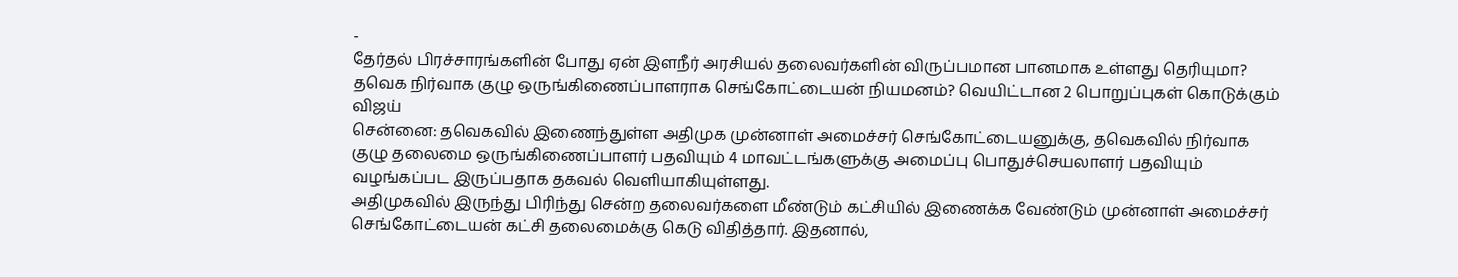-
தேர்தல் பிரச்சாரங்களின் போது ஏன் இளநீர் அரசியல் தலைவர்களின் விருப்பமான பானமாக உள்ளது தெரியுமா?
தவெக நிர்வாக குழு ஒருங்கிணைப்பாளராக செங்கோட்டையன் நியமனம்? வெயிட்டான 2 பொறுப்புகள் கொடுக்கும் விஜய்
சென்னை: தவெகவில் இணைந்துள்ள அதிமுக முன்னாள் அமைச்சர் செங்கோட்டையனுக்கு, தவெகவில் நிர்வாக குழு தலைமை ஒருங்கிணைப்பாளர் பதவியும் 4 மாவட்டங்களுக்கு அமைப்பு பொதுச்செயலாளர் பதவியும் வழங்கப்பட இருப்பதாக தகவல் வெளியாகியுள்ளது.
அதிமுகவில் இருந்து பிரிந்து சென்ற தலைவர்களை மீண்டும் கட்சியில் இணைக்க வேண்டும் முன்னாள் அமைச்சர் செங்கோட்டையன் கட்சி தலைமைக்கு கெடு விதித்தார். இதனால்,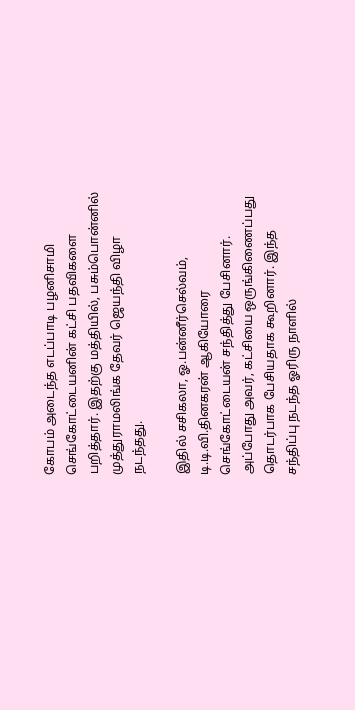கோபம் அடைந்த எடப்பாடி பழனிசாமி செங்கோட்டையனின் கட்சி பதவிகளை பறித்தார். இதற்கு மத்தியில், பசும்பொன்னில் முத்துராமலிங்க தேவர் ஜெயந்தி விழா நடந்தது.

இதில் சசிகலா, ஓ.பன்னீர்செல்வம், டி.டி.வி.தினகரன் ஆகியோரை செங்கோட்டையன் சந்தித்து பேசினார். அப்போது அவர், கட்சியை ஒருங்கிணைப்பது தொடர்பாக பேசியதாக கூறினார். இந்த சந்திப்பு நடந்த ஓரிரு நாளில்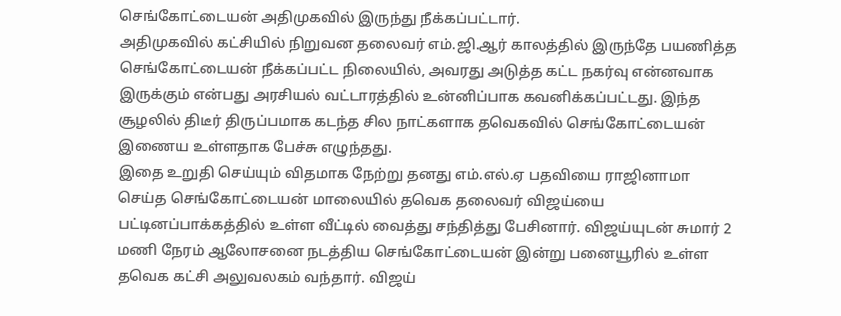செங்கோட்டையன் அதிமுகவில் இருந்து நீக்கப்பட்டார்.
அதிமுகவில் கட்சியில் நிறுவன தலைவர் எம்.ஜி.ஆர் காலத்தில் இருந்தே பயணித்த செங்கோட்டையன் நீக்கப்பட்ட நிலையில், அவரது அடுத்த கட்ட நகர்வு என்னவாக இருக்கும் என்பது அரசியல் வட்டாரத்தில் உன்னிப்பாக கவனிக்கப்பட்டது. இந்த சூழலில் திடீர் திருப்பமாக கடந்த சில நாட்களாக தவெகவில் செங்கோட்டையன் இணைய உள்ளதாக பேச்சு எழுந்தது.
இதை உறுதி செய்யும் விதமாக நேற்று தனது எம்.எல்.ஏ பதவியை ராஜினாமா செய்த செங்கோட்டையன் மாலையில் தவெக தலைவர் விஜய்யை பட்டினப்பாக்கத்தில் உள்ள வீட்டில் வைத்து சந்தித்து பேசினார். விஜய்யுடன் சுமார் 2 மணி நேரம் ஆலோசனை நடத்திய செங்கோட்டையன் இன்று பனையூரில் உள்ள தவெக கட்சி அலுவலகம் வந்தார். விஜய்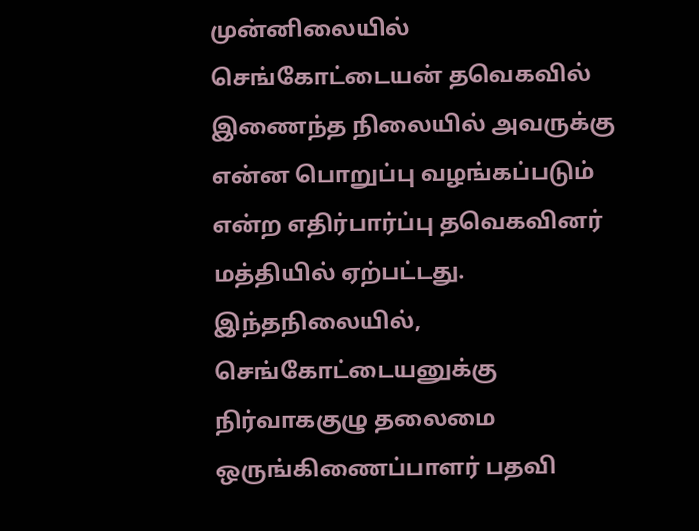முன்னிலையில் செங்கோட்டையன் தவெகவில் இணைந்த நிலையில் அவருக்கு என்ன பொறுப்பு வழங்கப்படும் என்ற எதிர்பார்ப்பு தவெகவினர் மத்தியில் ஏற்பட்டது.
இந்தநிலையில், செங்கோட்டையனுக்கு நிர்வாககுழு தலைமை ஒருங்கிணைப்பாளர் பதவி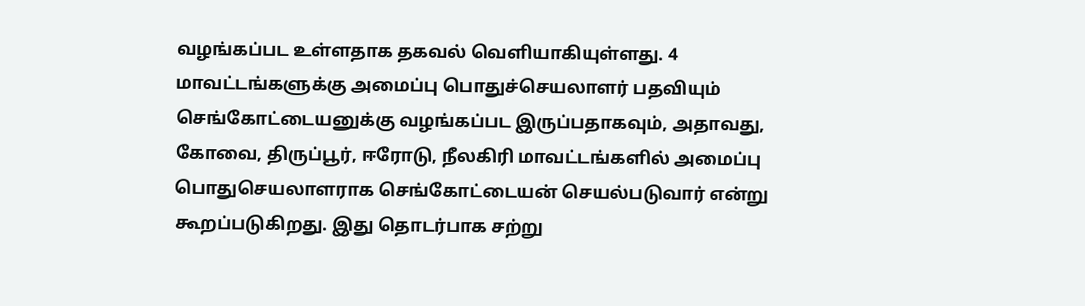வழங்கப்பட உள்ளதாக தகவல் வெளியாகியுள்ளது. 4 மாவட்டங்களுக்கு அமைப்பு பொதுச்செயலாளர் பதவியும் செங்கோட்டையனுக்கு வழங்கப்பட இருப்பதாகவும், அதாவது, கோவை, திருப்பூர், ஈரோடு, நீலகிரி மாவட்டங்களில் அமைப்பு பொதுசெயலாளராக செங்கோட்டையன் செயல்படுவார் என்று கூறப்படுகிறது. இது தொடர்பாக சற்று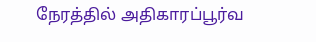நேரத்தில் அதிகாரப்பூர்வ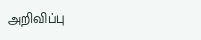அறிவிப்பு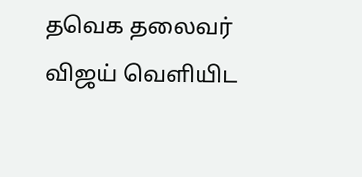தவெக தலைவர் விஜய் வெளியிட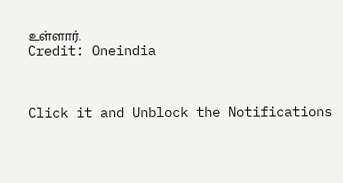உள்ளார்.
Credit: Oneindia



Click it and Unblock the Notifications